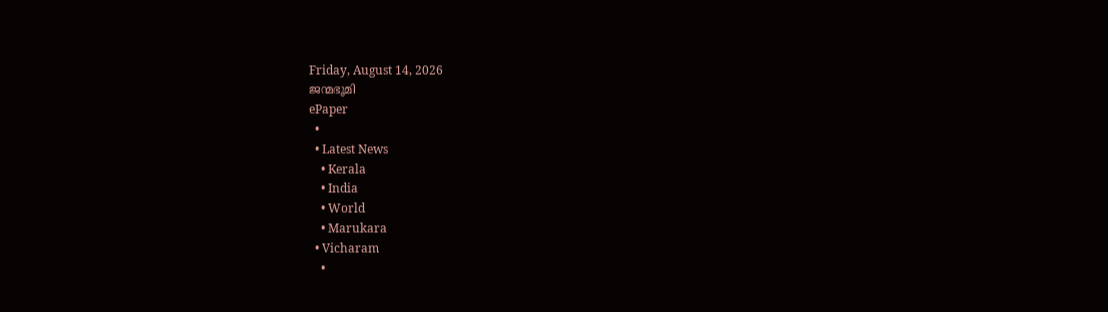Friday, August 14, 2026
ജന്മഭൂമി
ePaper
  •
  • Latest News
    • Kerala
    • India
    • World
    • Marukara
  • Vicharam
    •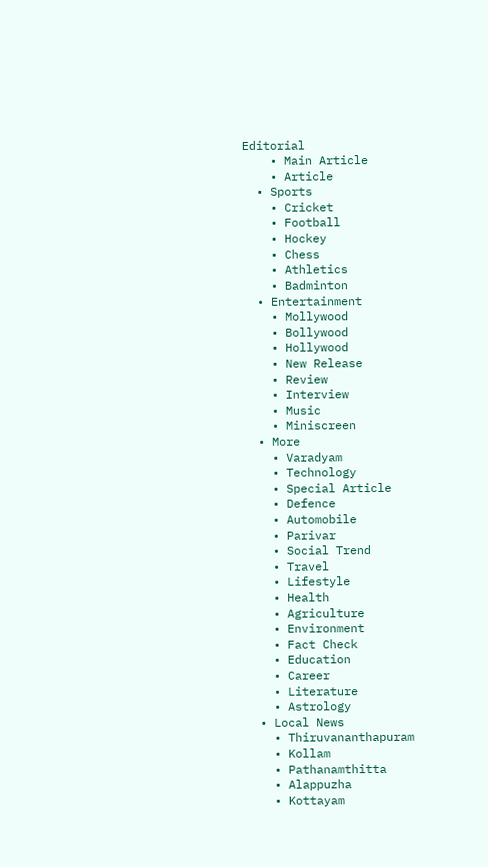Editorial
    • Main Article
    • Article
  • Sports
    • Cricket
    • Football
    • Hockey
    • Chess
    • Athletics
    • Badminton
  • Entertainment
    • Mollywood
    • Bollywood
    • Hollywood
    • New Release
    • Review
    • Interview
    • Music
    • Miniscreen
  • More
    • Varadyam
    • Technology
    • Special Article
    • Defence
    • Automobile
    • Parivar
    • Social Trend
    • Travel
    • Lifestyle
    • Health
    • Agriculture
    • Environment
    • Fact Check
    • Education
    • Career
    • Literature
    • Astrology
  • Local News
    • Thiruvananthapuram
    • Kollam
    • Pathanamthitta
    • Alappuzha
    • Kottayam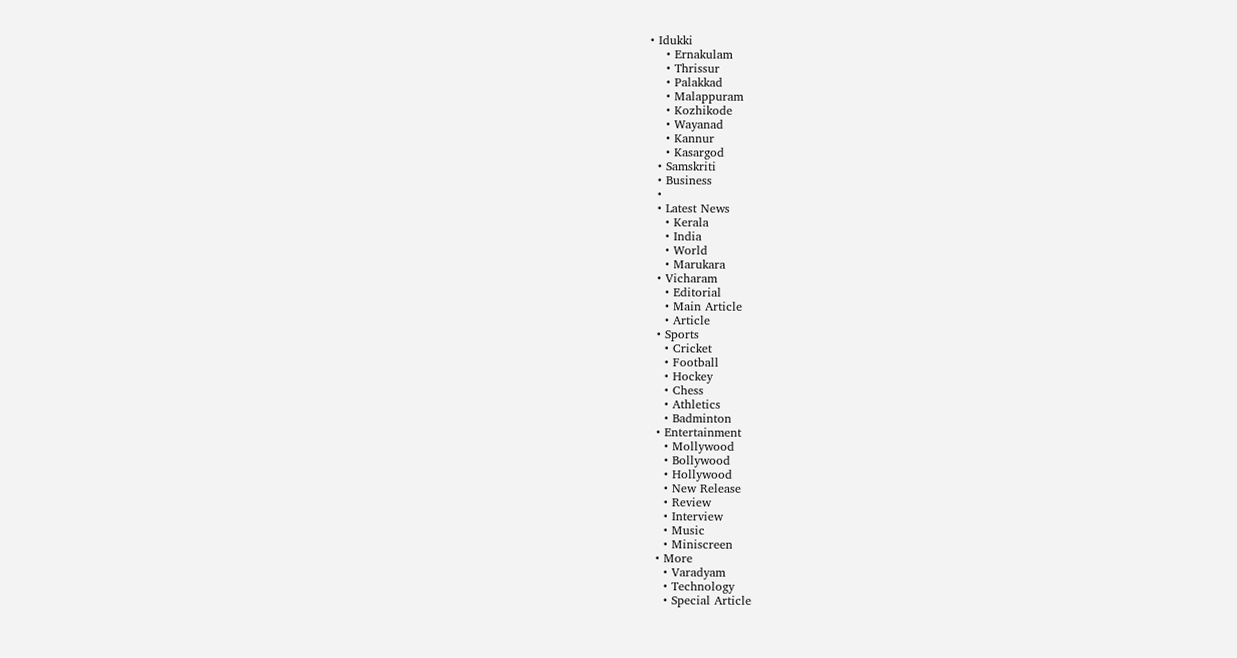• Idukki
    • Ernakulam
    • Thrissur
    • Palakkad
    • Malappuram
    • Kozhikode
    • Wayanad
    • Kannur
    • Kasargod
  • Samskriti
  • Business
  •
  • Latest News
    • Kerala
    • India
    • World
    • Marukara
  • Vicharam
    • Editorial
    • Main Article
    • Article
  • Sports
    • Cricket
    • Football
    • Hockey
    • Chess
    • Athletics
    • Badminton
  • Entertainment
    • Mollywood
    • Bollywood
    • Hollywood
    • New Release
    • Review
    • Interview
    • Music
    • Miniscreen
  • More
    • Varadyam
    • Technology
    • Special Article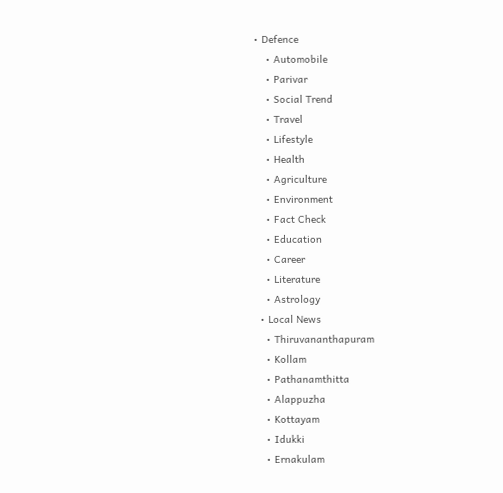• Defence
    • Automobile
    • Parivar
    • Social Trend
    • Travel
    • Lifestyle
    • Health
    • Agriculture
    • Environment
    • Fact Check
    • Education
    • Career
    • Literature
    • Astrology
  • Local News
    • Thiruvananthapuram
    • Kollam
    • Pathanamthitta
    • Alappuzha
    • Kottayam
    • Idukki
    • Ernakulam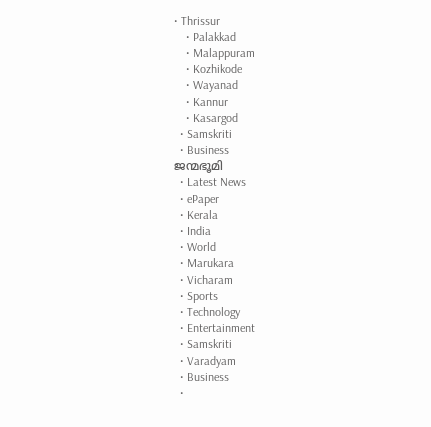• Thrissur
    • Palakkad
    • Malappuram
    • Kozhikode
    • Wayanad
    • Kannur
    • Kasargod
  • Samskriti
  • Business
ജന്മഭൂമി
  • Latest News
  • ePaper
  • Kerala
  • India
  • World
  • Marukara
  • Vicharam
  • Sports
  • Technology
  • Entertainment
  • Samskriti
  • Varadyam
  • Business
  •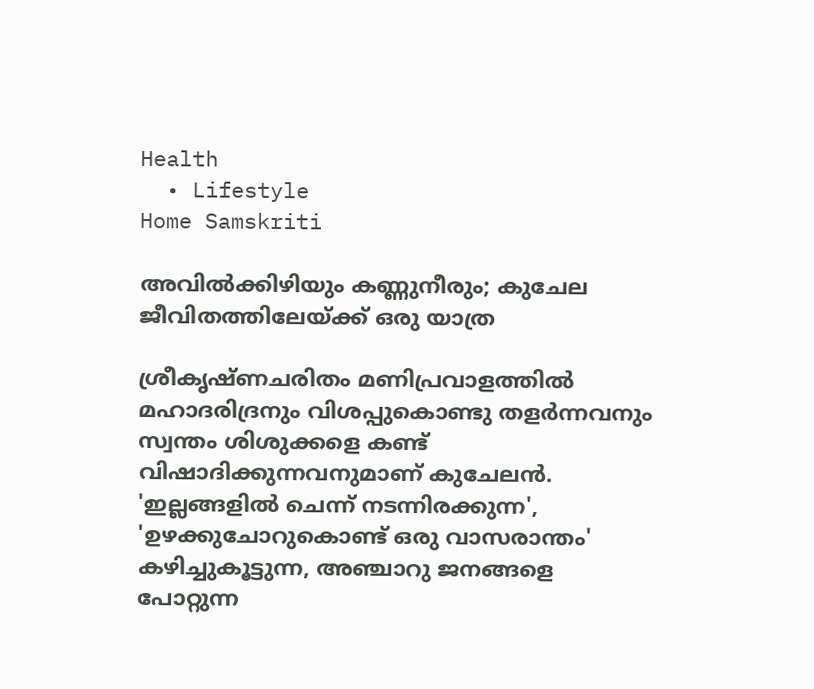Health
  • Lifestyle
Home Samskriti

അവില്‍ക്കിഴിയും കണ്ണുനീരും; കുചേല ജീവിതത്തിലേയ്‌ക്ക് ഒരു യാത്ര

ശ്രീകൃഷ്ണചരിതം മണിപ്രവാളത്തില്‍ മഹാദരിദ്രനും വിശപ്പുകൊണ്ടു തളര്‍ന്നവനും സ്വന്തം ശിശുക്കളെ കണ്ട് വിഷാദിക്കുന്നവനുമാണ് കുചേലന്‍. 'ഇല്ലങ്ങളില്‍ ചെന്ന് നടന്നിരക്കുന്ന', 'ഉഴക്കുചോറുകൊണ്ട് ഒരു വാസരാന്തം' കഴിച്ചുകൂട്ടുന്ന, അഞ്ചാറു ജനങ്ങളെ പോറ്റുന്ന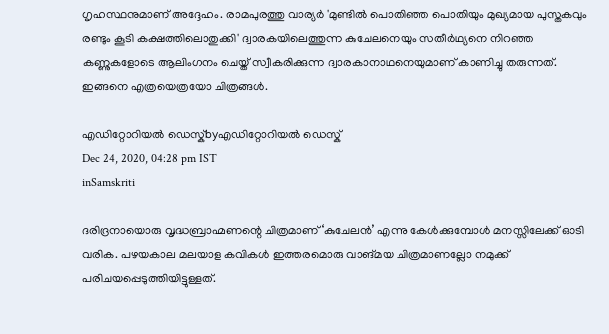ഗൃഹസ്ഥനുമാണ് അദ്ദേഹം. രാമപുരത്തു വാര്യര്‍ 'മുണ്ടില്‍ പൊതിഞ്ഞ പൊതിയും മുഖ്യമായ പുസ്തകവും രണ്ടും കൂടി കക്ഷത്തിലൊതുക്കി' ദ്വാരകയിലെത്തുന്ന കുചേലനെയും സതീര്‍ഥ്യനെ നിറഞ്ഞ കണ്ണുകളോടെ ആലിംഗനം ചെയ്ത് സ്വീകരിക്കുന്ന ദ്വാരകാനാഥനെയുമാണ് കാണിച്ചു തരുന്നത്. ഇങ്ങനെ എത്രയെത്രയോ ചിത്രങ്ങള്‍.

എഡിറ്റോറിയൽ ഡെസ്ക്byഎഡിറ്റോറിയൽ ഡെസ്ക്
Dec 24, 2020, 04:28 pm IST
inSamskriti

ദരിദ്രനായൊരു വൃദ്ധബ്രാഹ്മണന്റെ ചിത്രമാണ് ‘കുചേലന്‍’ എന്നു കേള്‍ക്കുമ്പോള്‍ മനസ്സിലേക്ക് ഓടി വരിക. പഴയകാല മലയാള കവികള്‍ ഇത്തരമൊരു വാങ്മയ ചിത്രമാണല്ലോ നമുക്ക് പരിചയപ്പെടുത്തിയിട്ടുള്ളത്.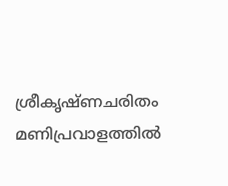ശ്രീകൃഷ്ണചരിതം മണിപ്രവാളത്തില്‍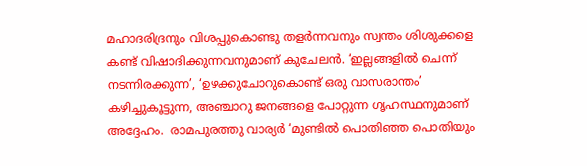മഹാദരിദ്രനും വിശപ്പുകൊണ്ടു തളര്‍ന്നവനും സ്വന്തം ശിശുക്കളെ കണ്ട് വിഷാദിക്കുന്നവനുമാണ് കുചേലന്‍. ‘ഇല്ലങ്ങളില്‍ ചെന്ന് നടന്നിരക്കുന്ന’, ‘ഉഴക്കുചോറുകൊണ്ട് ഒരു വാസരാന്തം’ കഴിച്ചുകൂട്ടുന്ന, അഞ്ചാറു ജനങ്ങളെ പോറ്റുന്ന ഗൃഹസ്ഥനുമാണ് അദ്ദേഹം.  രാമപുരത്തു വാര്യര്‍ ‘മുണ്ടില്‍ പൊതിഞ്ഞ പൊതിയും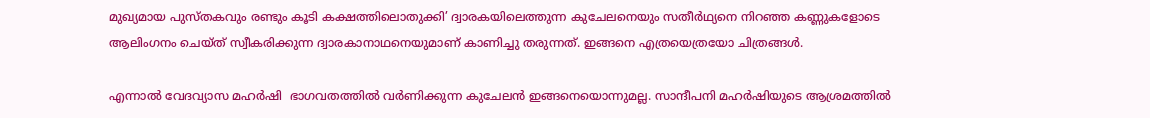മുഖ്യമായ പുസ്തകവും രണ്ടും കൂടി കക്ഷത്തിലൊതുക്കി’ ദ്വാരകയിലെത്തുന്ന കുചേലനെയും സതീര്‍ഥ്യനെ നിറഞ്ഞ കണ്ണുകളോടെ ആലിംഗനം ചെയ്ത് സ്വീകരിക്കുന്ന ദ്വാരകാനാഥനെയുമാണ് കാണിച്ചു തരുന്നത്. ഇങ്ങനെ എത്രയെത്രയോ ചിത്രങ്ങള്‍.

എന്നാല്‍ വേദവ്യാസ മഹര്‍ഷി  ഭാഗവതത്തില്‍ വര്‍ണിക്കുന്ന കുചേലന്‍ ഇങ്ങനെയൊന്നുമല്ല. സാന്ദീപനി മഹര്‍ഷിയുടെ ആശ്രമത്തില്‍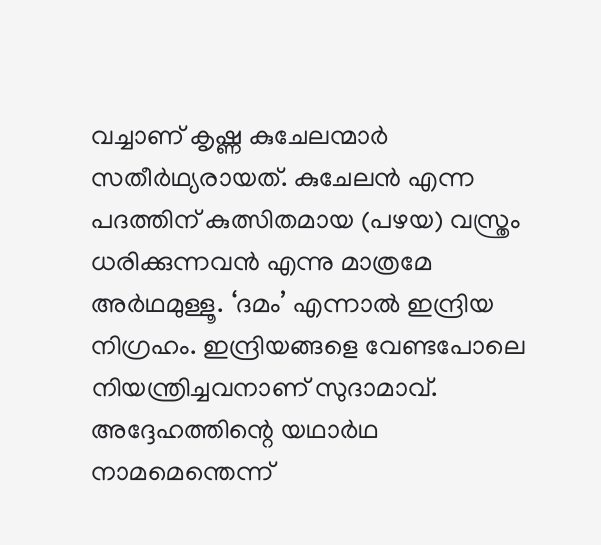വച്ചാണ് കൃഷ്ണ കുചേലന്മാര്‍ സതീര്‍ഥ്യരായത്. കുചേലന്‍ എന്ന പദത്തിന് കുത്സിതമായ (പഴയ) വസ്ത്രം ധരിക്കുന്നവന്‍ എന്നു മാത്രമേ അര്‍ഥമുള്ളൂ. ‘ദമം’ എന്നാല്‍ ഇന്ദ്രിയ നിഗ്രഹം. ഇന്ദ്രിയങ്ങളെ വേണ്ടപോലെ നിയന്ത്രിച്ചവനാണ് സുദാമാവ്. അദ്ദേഹത്തിന്റെ യഥാര്‍ഥ നാമമെന്തെന്ന്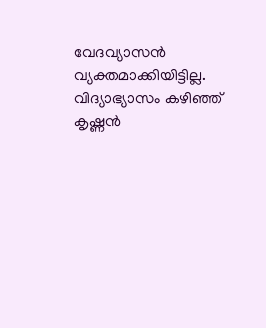വേദവ്യാസന്‍ വ്യക്തമാക്കിയിട്ടില്ല. വിദ്യാഭ്യാസം കഴിഞ്ഞ് കൃഷ്ണന്‍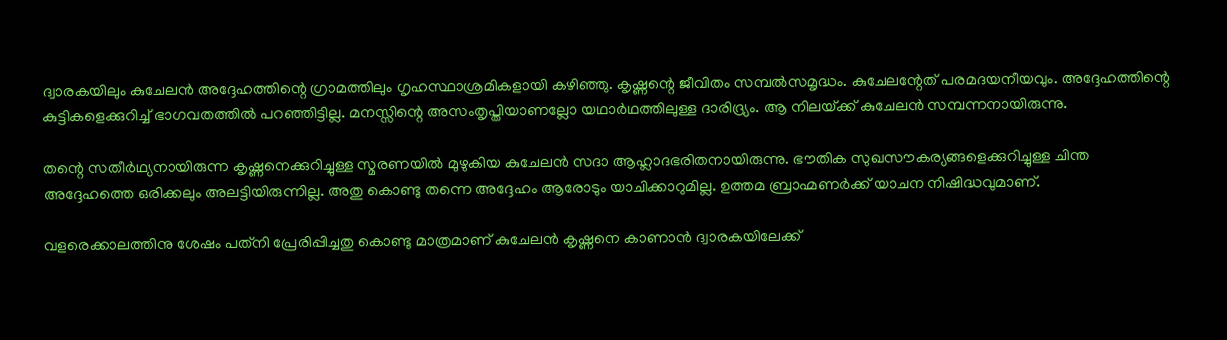ദ്വാരകയിലും കുചേലന്‍ അദ്ദേഹത്തിന്റെ ഗ്രാമത്തിലും ഗൃഹസ്ഥാശ്രമികളായി കഴിഞ്ഞു. കൃഷ്ണന്റെ ജീവിതം സമ്പല്‍സമൃദ്ധം. കുചേലന്റേത് പരമദയനീയവും. അദ്ദേഹത്തിന്റെ കുട്ടികളെക്കുറിച്ച് ഭാഗവതത്തില്‍ പറഞ്ഞിട്ടില്ല. മനസ്സിന്റെ അസംതൃപ്തിയാണല്ലോ യഥാര്‍ഥത്തിലുള്ള ദാരിദ്ര്യം. ആ നിലയ്‌ക്ക് കുചേലന്‍ സമ്പന്നനായിരുന്നു.

തന്റെ സതീര്‍ഥ്യനായിരുന്ന കൃഷ്ണനെക്കുറിച്ചുള്ള സ്മരണയില്‍ മുഴുകിയ കുചേലന്‍ സദാ ആഹ്ലാദഭരിതനായിരുന്നു. ഭൗതിക സുഖസൗകര്യങ്ങളെക്കുറിച്ചുള്ള ചിന്ത അദ്ദേഹത്തെ ഒരിക്കലും അലട്ടിയിരുന്നില്ല. അതു കൊണ്ടു തന്നെ അദ്ദേഹം ആരോടും യാചിക്കാറുമില്ല. ഉത്തമ ബ്രാഹ്മണര്‍ക്ക് യാചന നിഷിദ്ധവുമാണ്.

വളരെക്കാലത്തിനു ശേഷം പത്‌നി പ്രേരിപ്പിച്ചതു കൊണ്ടു മാത്രമാണ് കുചേലന്‍ കൃഷ്ണനെ കാണാന്‍ ദ്വാരകയിലേക്ക്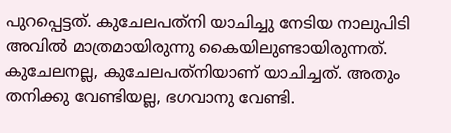പുറപ്പെട്ടത്. കുചേലപത്‌നി യാചിച്ചു നേടിയ നാലുപിടി അവില്‍ മാത്രമായിരുന്നു കൈയിലുണ്ടായിരുന്നത്. കുചേലനല്ല, കുചേലപത്‌നിയാണ് യാചിച്ചത്. അതും തനിക്കു വേണ്ടിയല്ല, ഭഗവാനു വേണ്ടി.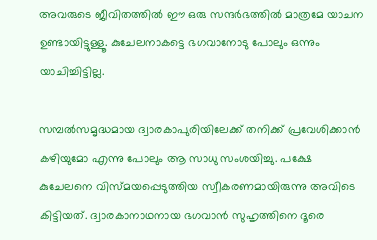അവരുടെ ജീവിതത്തില്‍ ഈ ഒരു സന്ദര്‍ഭത്തില്‍ മാത്രമേ യാചന ഉണ്ടായിട്ടുള്ളൂ. കുചേലനാകട്ടെ ഭഗവാനോടു പോലും ഒന്നും യാചിച്ചിട്ടില്ല.

സമ്പല്‍സമൃദ്ധമായ ദ്വാരകാപുരിയിലേക്ക് തനിക്ക് പ്രവേശിക്കാന്‍ കഴിയുമോ എന്നു പോലും ആ സാധു സംശയിച്ചു. പക്ഷേ കുചേലനെ വിസ്മയപ്പെടുത്തിയ സ്വീകരണമായിരുന്നു അവിടെ കിട്ടിയത്. ദ്വാരകാനാഥനായ ഭഗവാന്‍ സുഹൃത്തിനെ ദൂരെ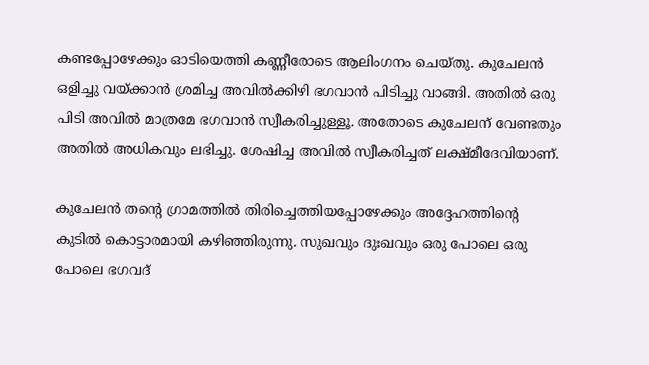കണ്ടപ്പോഴേക്കും ഓടിയെത്തി കണ്ണീരോടെ ആലിംഗനം ചെയ്തു. കുചേലന്‍ ഒളിച്ചു വയ്‌ക്കാന്‍ ശ്രമിച്ച അവില്‍ക്കിഴി ഭഗവാന്‍ പിടിച്ചു വാങ്ങി. അതില്‍ ഒരു പിടി അവില്‍ മാത്രമേ ഭഗവാന്‍ സ്വീകരിച്ചുള്ളൂ. അതോടെ കുചേലന് വേണ്ടതും അതില്‍ അധികവും ലഭിച്ചു. ശേഷിച്ച അവില്‍ സ്വീകരിച്ചത് ലക്ഷ്മീദേവിയാണ്.

കുചേലന്‍ തന്റെ ഗ്രാമത്തില്‍ തിരിച്ചെത്തിയപ്പോഴേക്കും അദ്ദേഹത്തിന്റെ കുടില്‍ കൊട്ടാരമായി കഴിഞ്ഞിരുന്നു. സുഖവും ദുഃഖവും ഒരു പോലെ ഒരു പോലെ ഭഗവദ്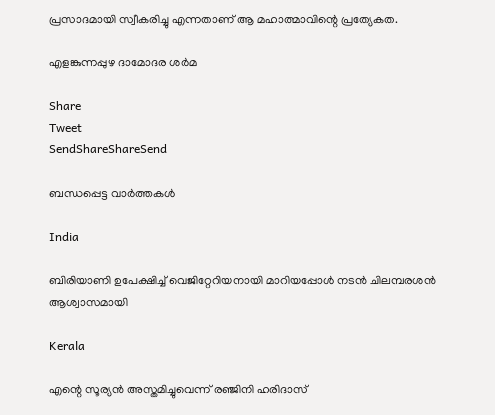പ്രസാദമായി സ്വീകരിച്ചു എന്നതാണ് ആ മഹാത്മാവിന്റെ പ്രത്യേകത.

എളങ്കുന്നപ്പുഴ ദാമോദര ശര്‍മ

Share
Tweet
SendShareShareSend

ബന്ധപ്പെട്ട വാര്‍ത്തകള്‍

India

ബിരിയാണി ഉപേക്ഷിച്ച്‌ വെജിറ്റേറിയനായി മാറിയപ്പോള്‍ നടന്‍ ചിലമ്പരശൻ ആശ്വാസമായി

Kerala

എന്റെ സൂര്യന്‍ അസ്തമിച്ചുവെന്ന് രഞ്ജിനി ഹരിദാസ്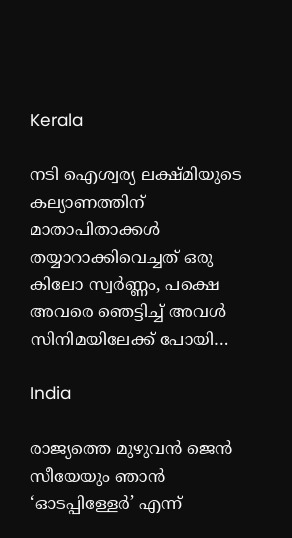Kerala

നടി ഐശ്വര്യ ലക്ഷ്മിയുടെ കല്യാണത്തിന് മാതാപിതാക്കള്‍ തയ്യാറാക്കിവെച്ചത് ഒരു കിലോ സ്വര്‍ണ്ണം, പക്ഷെ അവരെ ഞെട്ടിച്ച് അവള്‍ സിനിമയിലേക്ക് പോയി…

India

രാജ്യത്തെ മുഴുവൻ ജെന്‍ സീയേയും ഞാൻ ‘ഓടപ്പിള്ളേര്‍’ എന്ന്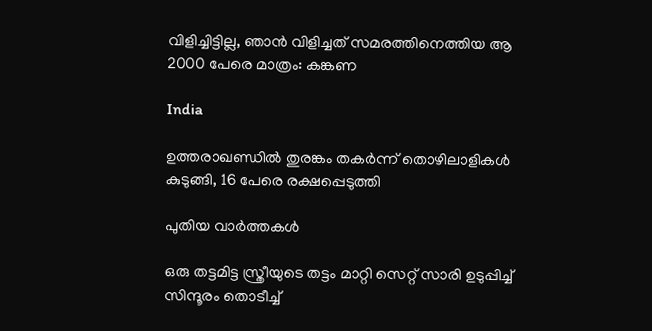വിളിച്ചിട്ടില്ല, ഞാന്‍ വിളിച്ചത് സമരത്തിനെത്തിയ ആ 2000 പേരെ മാത്രം: കങ്കണ

India

ഉത്തരാഖണ്ഡില്‍ തുരങ്കം തകര്‍ന്ന് തൊഴിലാളികള്‍ കുടുങ്ങി, 16 പേരെ രക്ഷപ്പെടുത്തി

പുതിയ വാര്‍ത്തകള്‍

ഒരു തട്ടമിട്ട സ്ത്രീയുടെ തട്ടം മാറ്റി സെറ്റ് സാരി ഉടുപ്പിച്ച് സിന്ദൂരം തൊടീച്ച്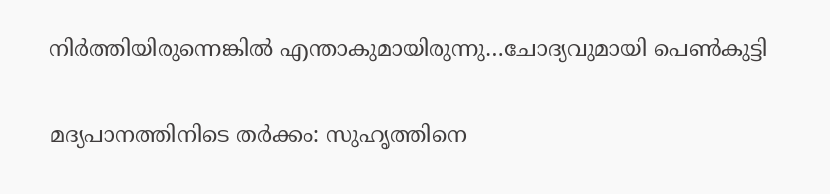നിർത്തിയിരുന്നെങ്കിൽ എന്താകുമായിരുന്നു…ചോദ്യവുമായി പെണ്‍കുട്ടി

മദ്യപാനത്തിനിടെ തര്‍ക്കം: സുഹൃത്തിനെ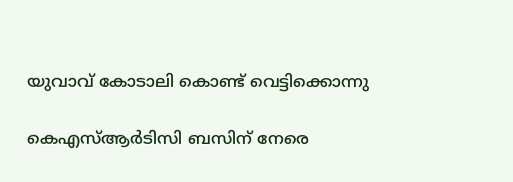യുവാവ് കോടാലി കൊണ്ട് വെട്ടിക്കൊന്നു

കെഎസ്ആര്‍ടിസി ബസിന് നേരെ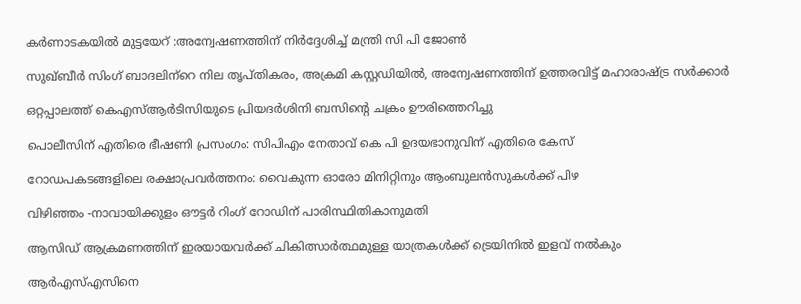കര്‍ണാടകയില്‍ മുട്ടയേറ് :അന്വേഷണത്തിന് നിര്‍ദ്ദേശിച്ച് മന്ത്രി സി പി ജോണ്‍

സുഖ്ബീര്‍ സിംഗ് ബാദലിന്‌റെ നില തൃപ്തികരം, അക്രമി കസ്റ്റഡിയില്‍, അന്വേഷണത്തിന് ഉത്തരവിട്ട് മഹാരാഷ്‌ട്ര സര്‍ക്കാര്‍

ഒറ്റപ്പാലത്ത് കെഎസ്ആര്‍ടിസിയുടെ പ്രിയദര്‍ശിനി ബസിന്റെ ചക്രം ഊരിത്തെറിച്ചു

പൊലീസിന് എതിരെ ഭീഷണി പ്രസംഗം: സിപിഎം നേതാവ് കെ പി ഉദയഭാനുവിന് എതിരെ കേസ്

റോഡപകടങ്ങളിലെ രക്ഷാപ്രവര്‍ത്തനം: വൈകുന്ന ഓരോ മിനിറ്റിനും ആംബുലന്‍സുകള്‍ക്ക് പിഴ

വിഴിഞ്ഞം -നാവായിക്കുളം ഔട്ടര്‍ റിംഗ് റോഡിന് പാരിസ്ഥിതികാനുമതി

ആസിഡ് ആക്രമണത്തിന് ഇരയായവര്‍ക്ക് ചികിത്സാര്‍ത്ഥമുള്ള യാത്രകള്‍ക്ക് ട്രെയിനില്‍ ഇളവ് നല്‍കും

ആര്‍എസ്എസിനെ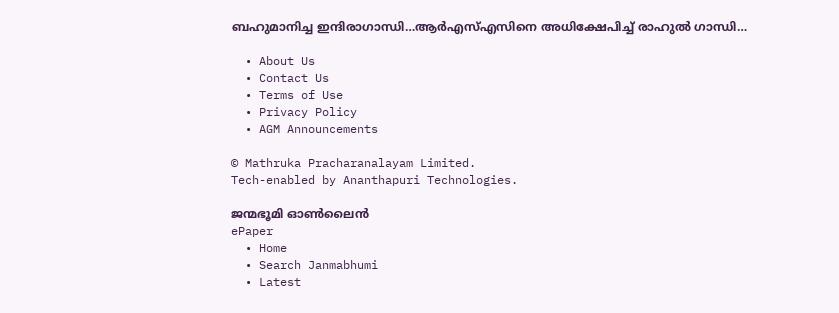ബഹുമാനിച്ച ഇന്ദിരാഗാന്ധി…ആര്‍എസ്എസിനെ അധിക്ഷേപിച്ച് രാഹുല്‍ ഗാന്ധി…

  • About Us
  • Contact Us
  • Terms of Use
  • Privacy Policy
  • AGM Announcements

© Mathruka Pracharanalayam Limited.
Tech-enabled by Ananthapuri Technologies.

ജന്മഭൂമി ഓണ്‍ലൈന്‍
ePaper
  • Home
  • Search Janmabhumi
  • Latest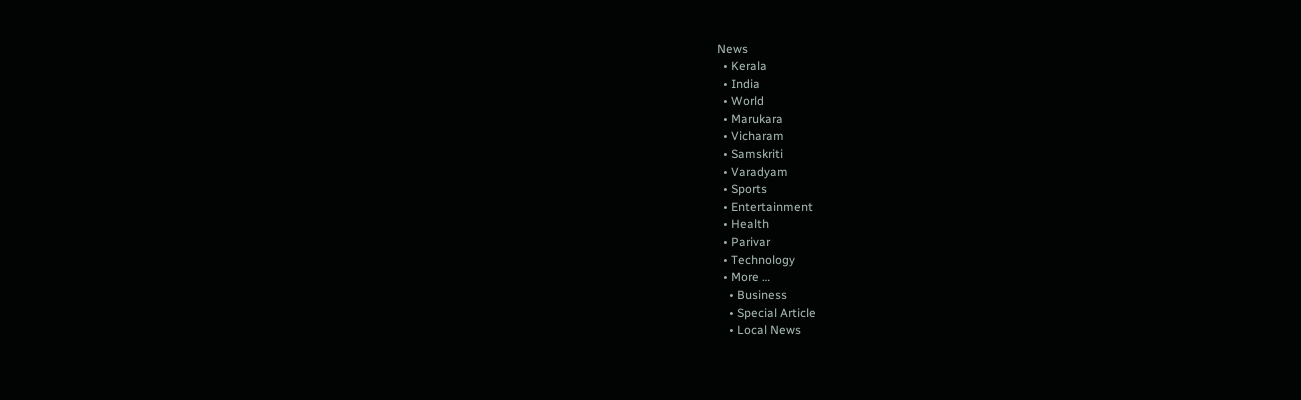News
  • Kerala
  • India
  • World
  • Marukara
  • Vicharam
  • Samskriti
  • Varadyam
  • Sports
  • Entertainment
  • Health
  • Parivar
  • Technology
  • More …
    • Business
    • Special Article
    • Local News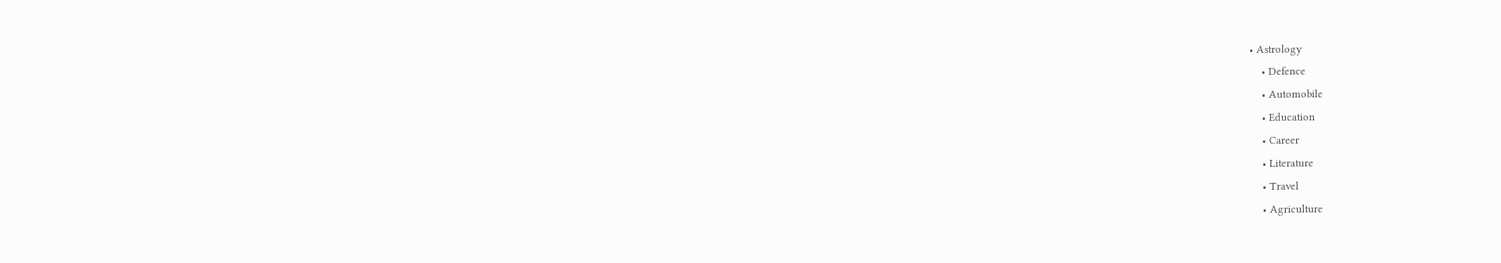• Astrology
    • Defence
    • Automobile
    • Education
    • Career
    • Literature
    • Travel
    • Agriculture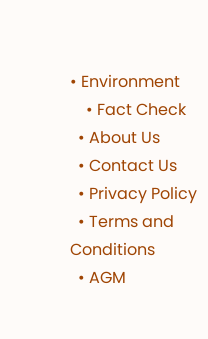• Environment
    • Fact Check
  • About Us
  • Contact Us
  • Privacy Policy
  • Terms and Conditions
  • AGM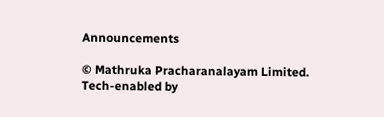Announcements

© Mathruka Pracharanalayam Limited.
Tech-enabled by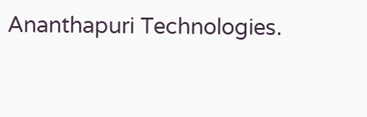Ananthapuri Technologies.